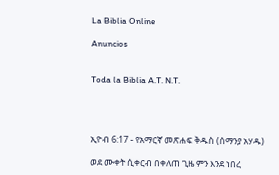La Biblia Online

Anuncios


Toda la Biblia A.T. N.T.




ኢዮብ 6:17 - የአማርኛ መጽሐፍ ቅዱስ (ሰማንያ አሃዱ)

ወደ ሙቀት ሲቀርብ በቀለጠ ጊዜ ምን እንደ ነበረ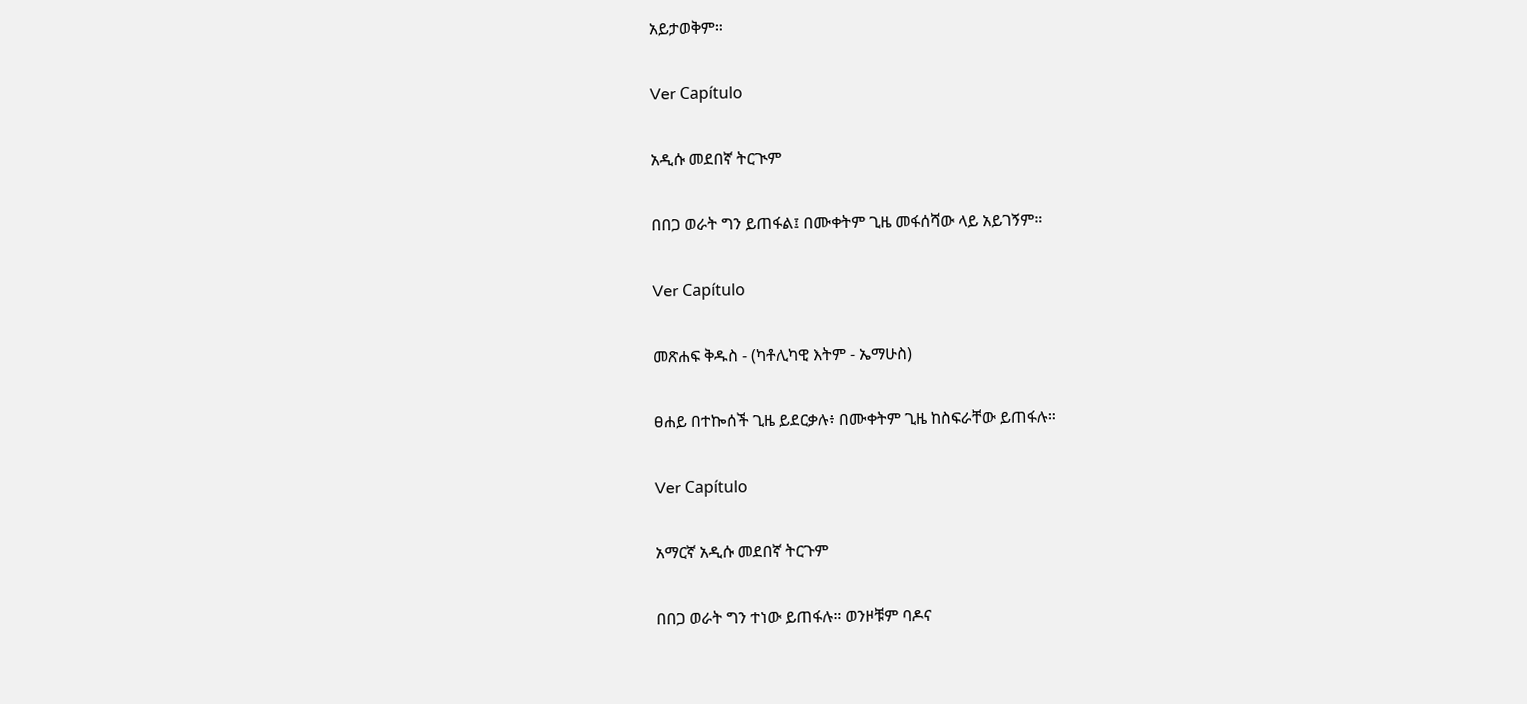አይታወቅም።

Ver Capítulo

አዲሱ መደበኛ ትርጒም

በበጋ ወራት ግን ይጠፋል፤ በሙቀትም ጊዜ መፋሰሻው ላይ አይገኝም።

Ver Capítulo

መጽሐፍ ቅዱስ - (ካቶሊካዊ እትም - ኤማሁስ)

ፀሐይ በተኰሰች ጊዜ ይደርቃሉ፥ በሙቀትም ጊዜ ከስፍራቸው ይጠፋሉ።

Ver Capítulo

አማርኛ አዲሱ መደበኛ ትርጉም

በበጋ ወራት ግን ተነው ይጠፋሉ። ወንዞቹም ባዶና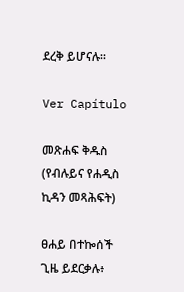ደረቅ ይሆናሉ።

Ver Capítulo

መጽሐፍ ቅዱስ (የብሉይና የሐዲስ ኪዳን መጻሕፍት)

ፀሐይ በተኰሰች ጊዜ ይደርቃሉ፥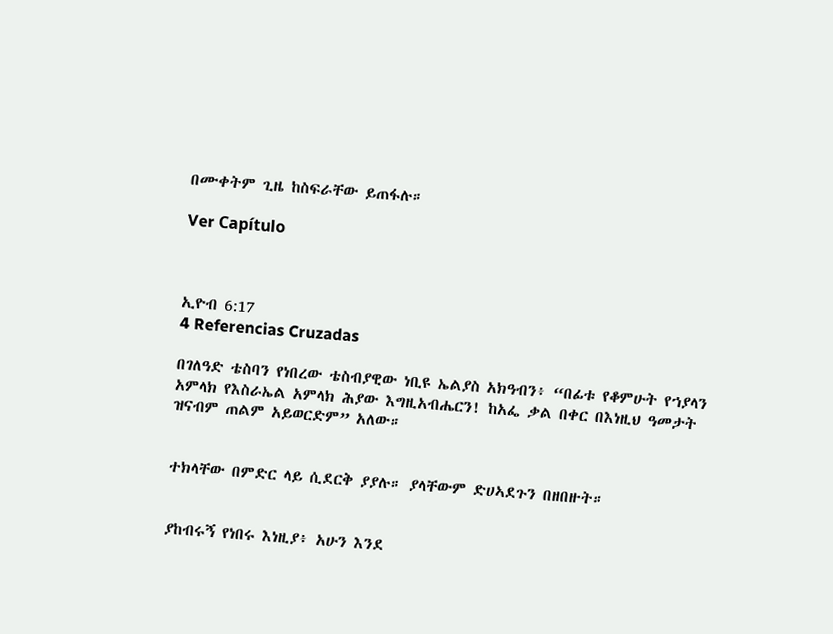በሙቀትም ጊዜ ከስፍራቸው ይጠፋሉ።

Ver Capítulo



ኢዮብ 6:17
4 Referencias Cruzadas

በገለዓድ ቴስባን የነበረው ቴስብያዊው ነቢዩ ኤልያስ አክዓብን፥ “በፊቱ የቆምሁት የኀያላን አምላክ የእስራኤል አምላክ ሕያው እግዚአብሔርን! ከአፌ ቃል በቀር በእነዚህ ዓመታት ዝናብም ጠልም አይወርድም” አለው።


ተክላቸው በምድር ላይ ሲደርቅ ያያሉ። ያላቸውም ድሀኣደጉን በዘበዙት።


ያከብሩኝ የነበሩ እነዚያ፥ አሁን እንደ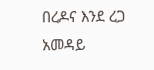በረዶና እንደ ረጋ አመዳይ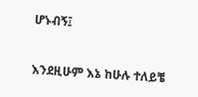ሆኑብኝ፤


እንደዚሁም እኔ ከሁሉ ተለይቼ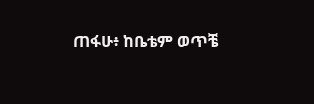ጠፋሁ፥ ከቤቴም ወጥቼ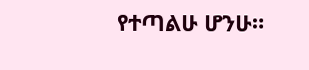የተጣልሁ ሆንሁ።